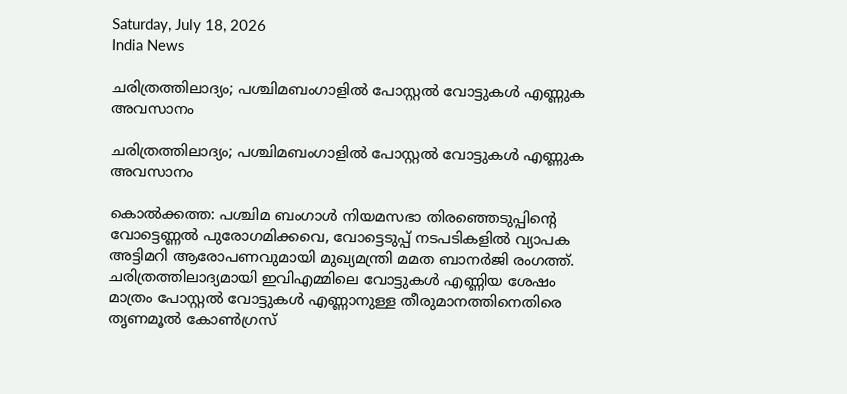Saturday, July 18, 2026
India News

ചരിത്രത്തിലാദ്യം; പശ്ചിമബംഗാളില്‍ പോസ്റ്റല്‍ വോട്ടുകള്‍ എണ്ണുക അവസാനം

ചരിത്രത്തിലാദ്യം; പശ്ചിമബംഗാളില്‍ പോസ്റ്റല്‍ വോട്ടുകള്‍ എണ്ണുക അവസാനം

കൊല്‍ക്കത്ത: പശ്ചിമ ബംഗാള്‍ നിയമസഭാ തിരഞ്ഞെടുപ്പിന്റെ വോട്ടെണ്ണല്‍ പുരോഗമിക്കവെ, വോട്ടെടുപ്പ് നടപടികളില്‍ വ്യാപക അട്ടിമറി ആരോപണവുമായി മുഖ്യമന്ത്രി മമത ബാനര്‍ജി രംഗത്ത്. ചരിത്രത്തിലാദ്യമായി ഇവിഎമ്മിലെ വോട്ടുകള്‍ എണ്ണിയ ശേഷം മാത്രം പോസ്റ്റല്‍ വോട്ടുകള്‍ എണ്ണാനുള്ള തീരുമാനത്തിനെതിരെ തൃണമൂല്‍ കോണ്‍ഗ്രസ്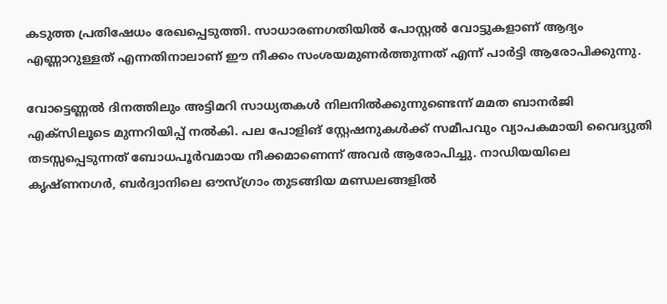കടുത്ത പ്രതിഷേധം രേഖപ്പെടുത്തി. സാധാരണഗതിയില്‍ പോസ്റ്റല്‍ വോട്ടുകളാണ് ആദ്യം എണ്ണാറുള്ളത് എന്നതിനാലാണ് ഈ നീക്കം സംശയമുണര്‍ത്തുന്നത് എന്ന് പാര്‍ട്ടി ആരോപിക്കുന്നു.

വോട്ടെണ്ണല്‍ ദിനത്തിലും അട്ടിമറി സാധ്യതകള്‍ നിലനില്‍ക്കുന്നുണ്ടെന്ന് മമത ബാനര്‍ജി എക്‌സിലൂടെ മുന്നറിയിപ്പ് നല്‍കി. പല പോളിങ് സ്റ്റേഷനുകള്‍ക്ക് സമീപവും വ്യാപകമായി വൈദ്യുതി തടസ്സപ്പെടുന്നത് ബോധപൂര്‍വമായ നീക്കമാണെന്ന് അവര്‍ ആരോപിച്ചു. നാഡിയയിലെ കൃഷ്ണനഗര്‍, ബര്‍ദ്വാനിലെ ഔസ്ഗ്രാം തുടങ്ങിയ മണ്ഡലങ്ങളില്‍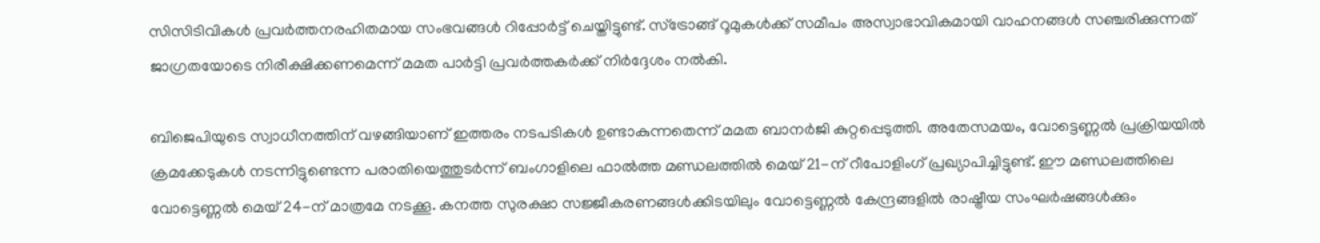സിസിടിവികള്‍ പ്രവര്‍ത്തനരഹിതമായ സംഭവങ്ങള്‍ റിപ്പോര്‍ട്ട് ചെയ്തിട്ടുണ്ട്. സ്‌ട്രോങ്ങ് റൂമുകള്‍ക്ക് സമീപം അസ്വാഭാവികമായി വാഹനങ്ങള്‍ സഞ്ചരിക്കുന്നത് ജാഗ്രതയോടെ നിരീക്ഷിക്കണമെന്ന് മമത പാര്‍ട്ടി പ്രവര്‍ത്തകര്‍ക്ക് നിര്‍ദ്ദേശം നല്‍കി.

ബിജെപിയുടെ സ്വാധീനത്തിന് വഴങ്ങിയാണ് ഇത്തരം നടപടികള്‍ ഉണ്ടാകുന്നതെന്ന് മമത ബാനര്‍ജി കുറ്റപ്പെടുത്തി. അതേസമയം, വോട്ടെണ്ണല്‍ പ്രക്രിയയില്‍ ക്രമക്കേടുകള്‍ നടന്നിട്ടുണ്ടെന്ന പരാതിയെത്തുടര്‍ന്ന് ബംഗാളിലെ ഫാല്‍ത്ത മണ്ഡലത്തില്‍ മെയ് 21-ന് റീപോളിംഗ് പ്രഖ്യാപിച്ചിട്ടുണ്ട്. ഈ മണ്ഡലത്തിലെ വോട്ടെണ്ണല്‍ മെയ് 24-ന് മാത്രമേ നടക്കൂ. കനത്ത സുരക്ഷാ സജ്ജീകരണങ്ങള്‍ക്കിടയിലും വോട്ടെണ്ണല്‍ കേന്ദ്രങ്ങളില്‍ രാഷ്ട്രീയ സംഘര്‍ഷങ്ങള്‍ക്കും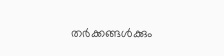തര്‍ക്കങ്ങള്‍ക്കും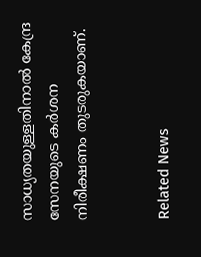സാധ്യതയുള്ളതിനാല്‍ കേന്ദ്ര സേനയുടെ കര്‍ശന നിരീക്ഷണം തുടരുകയാണ്.


Related News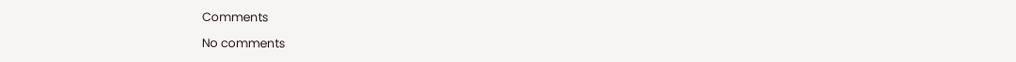Comments

No comments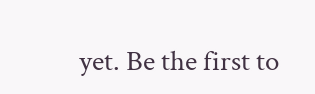yet. Be the first to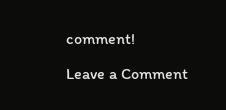comment!

Leave a Comment